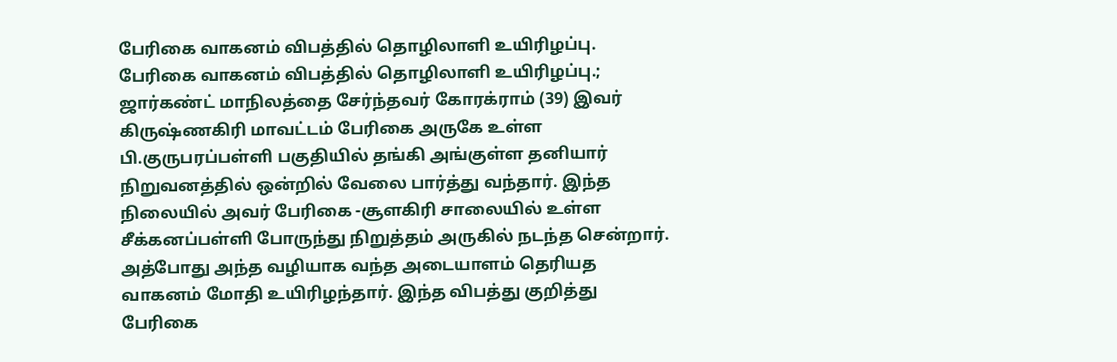பேரிகை வாகனம் விபத்தில் தொழிலாளி உயிரிழப்பு.
பேரிகை வாகனம் விபத்தில் தொழிலாளி உயிரிழப்பு.;
ஜார்கண்ட் மாநிலத்தை சேர்ந்தவர் கோரக்ராம் (39) இவர் கிருஷ்ணகிரி மாவட்டம் பேரிகை அருகே உள்ள பி.குருபரப்பள்ளி பகுதியில் தங்கி அங்குள்ள தனியார் நிறுவனத்தில் ஒன்றில் வேலை பார்த்து வந்தார். இந்த நிலையில் அவர் பேரிகை -சூளகிரி சாலையில் உள்ள சீக்கனப்பள்ளி போருந்து நிறுத்தம் அருகில் நடந்த சென்றார். அத்போது அந்த வழியாக வந்த அடையாளம் தெரியத வாகனம் மோதி உயிரிழந்தார். இந்த விபத்து குறித்து பேரிகை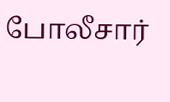போலீசார்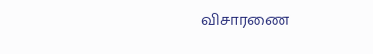விசாரணை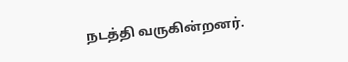நடத்தி வருகின்றனர்.